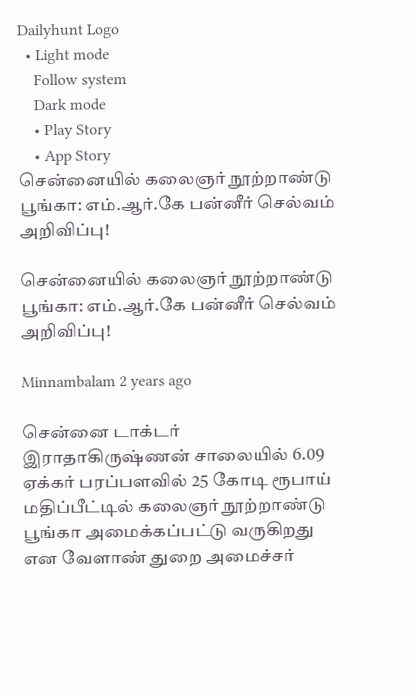Dailyhunt Logo
  • Light mode
    Follow system
    Dark mode
    • Play Story
    • App Story
சென்னையில் கலைஞர் நூற்றாண்டு பூங்கா: எம்.ஆர்.கே பன்னீர் செல்வம் அறிவிப்பு!

சென்னையில் கலைஞர் நூற்றாண்டு பூங்கா: எம்.ஆர்.கே பன்னீர் செல்வம் அறிவிப்பு!

Minnambalam 2 years ago

சென்னை டாக்டர் இராதாகிருஷ்ணன் சாலையில் 6.09 ஏக்கர் பரப்பளவில் 25 கோடி ரூபாய் மதிப்பீட்டில் கலைஞர் நூற்றாண்டு பூங்கா அமைக்கப்பட்டு வருகிறது என வேளாண் துறை அமைச்சர்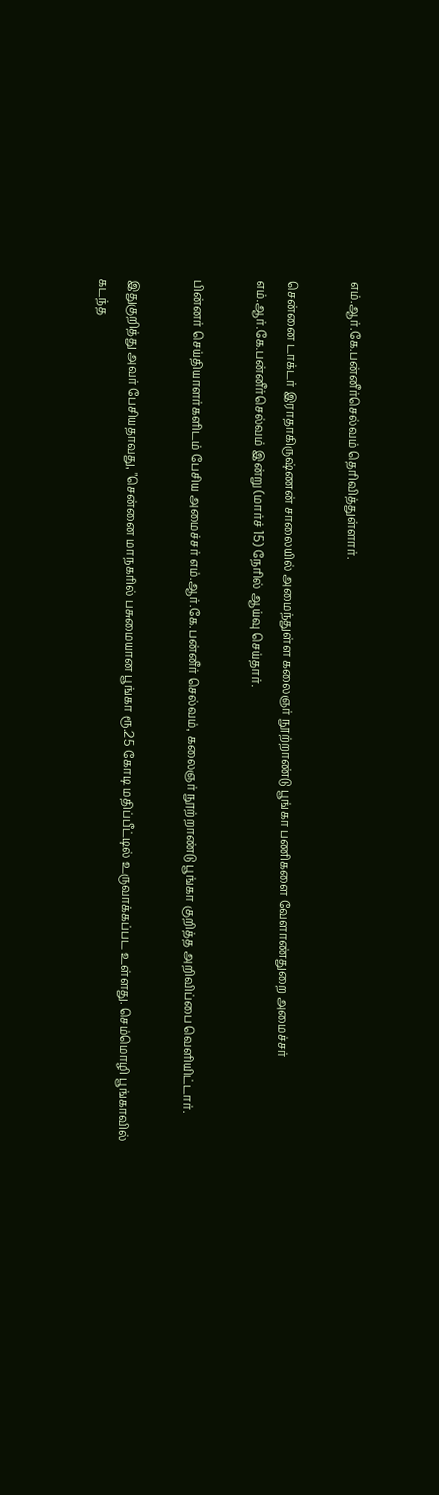எம்.ஆர்.கே.பன்னீர்செல்வம் தெரிவித்துள்ளார்.

சென்னை டாக்டர் இராதாகிருஷ்ணன் சாலையில் அமைந்துள்ள கலைஞர் நூற்றாண்டு பூங்கா பணிகளை வேளாண்துறை அமைச்சர் எம்.ஆர்.கே.பன்னீர்செல்வம் இன்று (மார்ச் 15) நேரில் ஆய்வு செய்தார்.

பின்னர் செய்தியாளர்களிடம் பேசிய அமைச்சர் எம்.ஆர்.கே.பன்னீர் செல்வம், கலைஞர் நூற்றாண்டு பூங்கா குறித்த அறிவிப்பை வெளியிட்டார்.

இதுகுறித்து அவர் பேசியதாவது, "சென்னை மாநகரில் பசுமையான பூங்கா ரூ.25 கோடி மதிப்பீட்டில் உருவாக்கப்பட உள்ளது. செம்மொழி பூங்காவில் கடந்த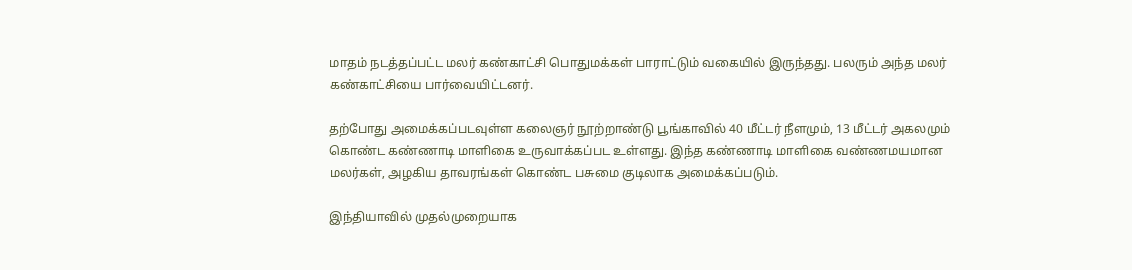மாதம் நடத்தப்பட்ட மலர் கண்காட்சி பொதுமக்கள் பாராட்டும் வகையில் இருந்தது. பலரும் அந்த மலர் கண்காட்சியை பார்வையிட்டனர்.

தற்போது அமைக்கப்படவுள்ள கலைஞர் நூற்றாண்டு பூங்காவில் 40 மீட்டர் நீளமும், 13 மீட்டர் அகலமும் கொண்ட கண்ணாடி மாளிகை உருவாக்கப்பட உள்ளது. இந்த கண்ணாடி மாளிகை வண்ணமயமான மலர்கள், அழகிய தாவரங்கள் கொண்ட பசுமை குடிலாக அமைக்கப்படும்.

இந்தியாவில் முதல்முறையாக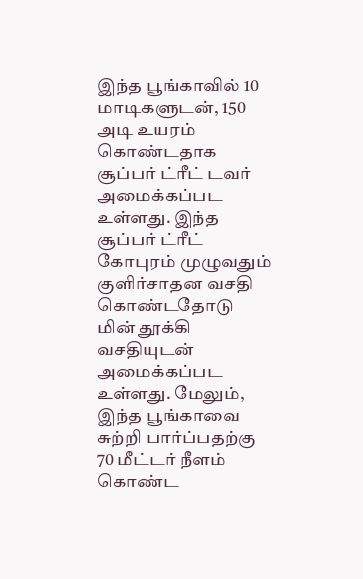இந்த பூங்காவில் 10 மாடிகளுடன், 150 அடி உயரம் கொண்டதாக சூப்பர் ட்ரீட் டவர் அமைக்கப்பட உள்ளது. இந்த சூப்பர் ட்ரீட் கோபுரம் முழுவதும் குளிர்சாதன வசதி கொண்டதோடு மின் தூக்கி வசதியுடன் அமைக்கப்பட உள்ளது. மேலும், இந்த பூங்காவை சுற்றி பார்ப்பதற்கு 70 மீட்டர் நீளம் கொண்ட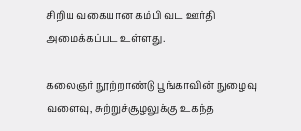சிறிய வகையான கம்பி வட ஊர்தி அமைக்கப்பட உள்ளது.

கலைஞர் நூற்றாண்டு பூங்காவின் நுழைவு வளைவு, சுற்றுச்சூழலுக்கு உகந்த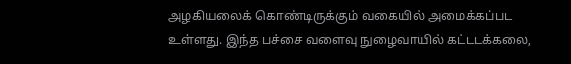அழகியலைக் கொண்டிருக்கும் வகையில் அமைக்கப்பட உள்ளது. இந்த பச்சை வளைவு நுழைவாயில் கட்டடக்கலை,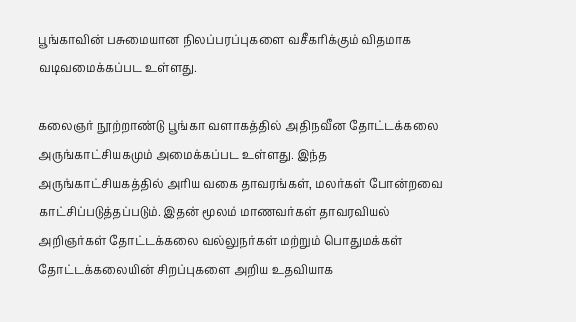பூங்காவின் பசுமையான நிலப்பரப்புகளை வசீகரிக்கும் விதமாக வடிவமைக்கப்பட உள்ளது.

கலைஞர் நூற்றாண்டு பூங்கா வளாகத்தில் அதிநவீன தோட்டக்கலை அருங்காட்சியகமும் அமைக்கப்பட உள்ளது. இந்த அருங்காட்சியகத்தில் அரிய வகை தாவரங்கள், மலர்கள் போன்றவை காட்சிப்படுத்தப்படும். இதன் மூலம் மாணவர்கள் தாவரவியல் அறிஞர்கள் தோட்டக்கலை வல்லுநர்கள் மற்றும் பொதுமக்கள் தோட்டக்கலையின் சிறப்புகளை அறிய உதவியாக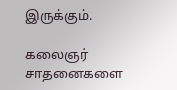இருக்கும்.

கலைஞர் சாதனைகளை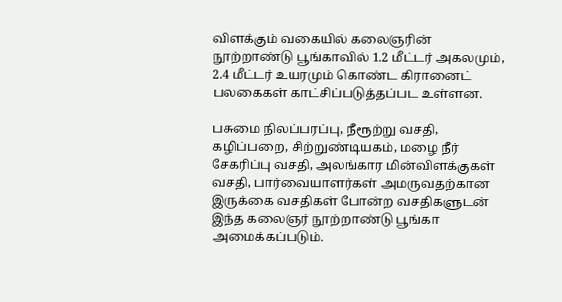விளக்கும் வகையில் கலைஞரின் நூற்றாண்டு பூங்காவில் 1.2 மீட்டர் அகலமும், 2.4 மீட்டர் உயரமும் கொண்ட கிரானைட் பலகைகள் காட்சிப்படுத்தப்பட உள்ளன.

பசுமை நிலப்பரப்பு, நீரூற்று வசதி, கழிப்பறை, சிற்றுண்டியகம், மழை நீர் சேகரிப்பு வசதி, அலங்கார மின்விளக்குகள் வசதி, பார்வையாளர்கள் அமருவதற்கான இருக்கை வசதிகள் போன்ற வசதிகளுடன் இந்த கலைஞர் நூற்றாண்டு பூங்கா அமைக்கப்படும்.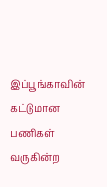இப்பூங்காவின் கட்டுமான பணிகள் வருகின்ற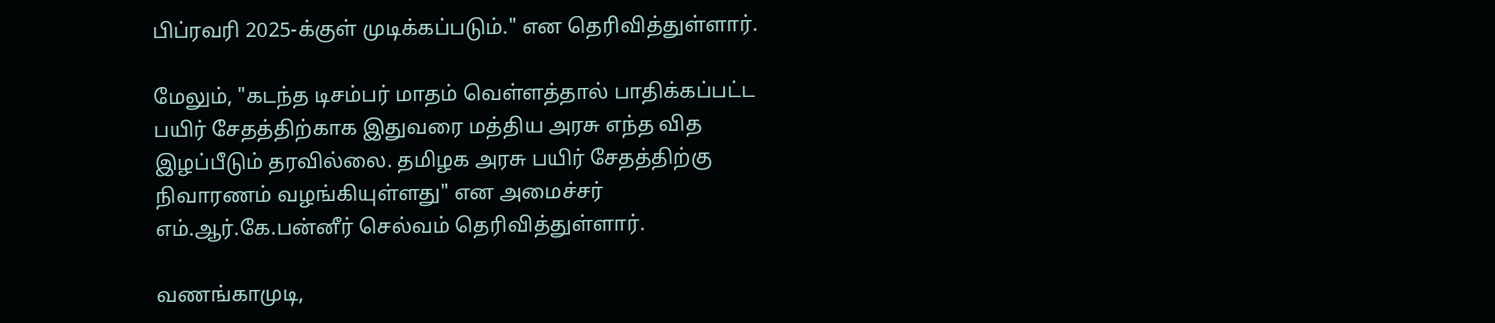பிப்ரவரி 2025-க்குள் முடிக்கப்படும்." என தெரிவித்துள்ளார்.

மேலும், "கடந்த டிசம்பர் மாதம் வெள்ளத்தால் பாதிக்கப்பட்ட பயிர் சேதத்திற்காக இதுவரை மத்திய அரசு எந்த வித இழப்பீடும் தரவில்லை. தமிழக அரசு பயிர் சேதத்திற்கு நிவாரணம் வழங்கியுள்ளது" என அமைச்சர் எம்.ஆர்.கே.பன்னீர் செல்வம் தெரிவித்துள்ளார்.

வணங்காமுடி,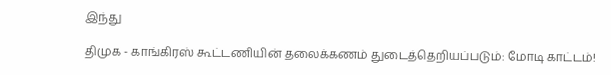இந்து

திமுக - காங்கிரஸ் கூட்டணியின் தலைக்கணம் துடைத்தெறியப்படும்: மோடி காட்டம்!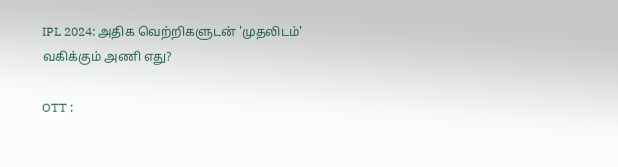IPL 2024: அதிக வெற்றிகளுடன் 'முதலிடம்' வகிக்கும் அணி எது?

OTT :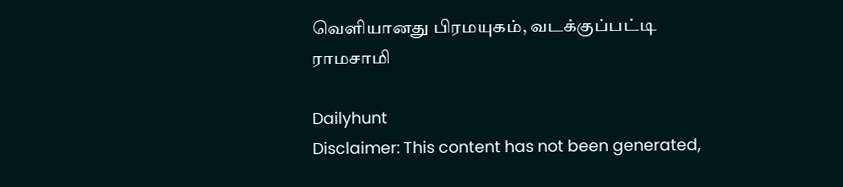வெளியானது பிரமயுகம், வடக்குப்பட்டி ராமசாமி

Dailyhunt
Disclaimer: This content has not been generated,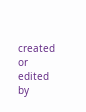created or edited by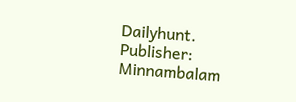Dailyhunt. Publisher: Minnambalam